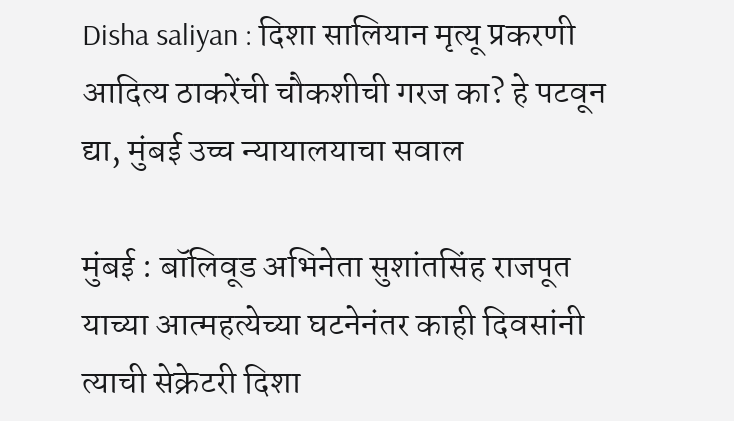Disha saliyan : दिशा सालियान मृत्यू प्रकरणी आदित्य ठाकरेंची चौकशीची गरज का? हे पटवून द्या, मुंबई उच्च न्यायालयाचा सवाल

मुंबई : बॉलिवूड अभिनेता सुशांतसिंह राजपूत याच्या आत्महत्येच्या घटनेनंतर काही दिवसांनी त्याची सेक्रेटरी दिशा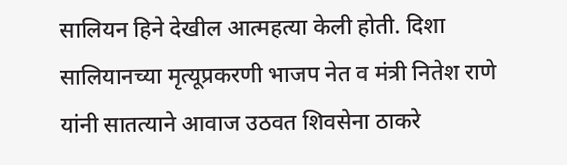सालियन हिने देखील आत्महत्या केली होती. दिशा सालियानच्या मृत्यूप्रकरणी भाजप नेत व मंत्री नितेश राणे यांनी सातत्याने आवाज उठवत शिवसेना ठाकरे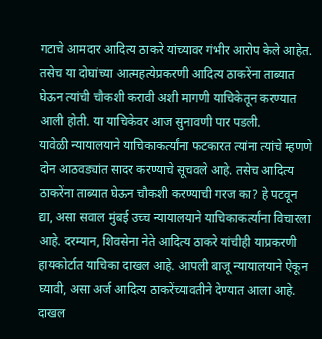गटाचे आमदार आदित्य ठाकरे यांच्यावर गंभीर आरोप केले आहेत. तसेच या दोघांच्या आत्महत्येप्रकरणी आदित्य ठाकरेंना ताब्यात घेऊन त्यांची चौकशी करावी अशी मागणी याचिकेतून करण्यात आली होती. या याचिकेवर आज सुनावणी पार पडली.
यावेळी न्यायालयाने याचिकाकर्त्यांना फटकारत त्यांना त्यांचे म्हणणे दोन आठवड्यांत सादर करण्याचे सूचवले आहे. तसेच आदित्य ठाकरेंना ताब्यात घेऊन चौकशी करण्याची गरज का? हे पटवून द्या, असा सवाल मुंबई उच्च न्यायालयाने याचिकाकर्त्यांना विचारला आहे. दरम्यान, शिवसेना नेते आदित्य ठाकरे यांचीही याप्रकरणी हायकोर्टात याचिका दाखल आहे. आपली बाजू न्यायालयाने ऐकून घ्यावी, असा अर्ज आदित्य ठाकरेंच्यावतीने देण्यात आला आहे.
दाखल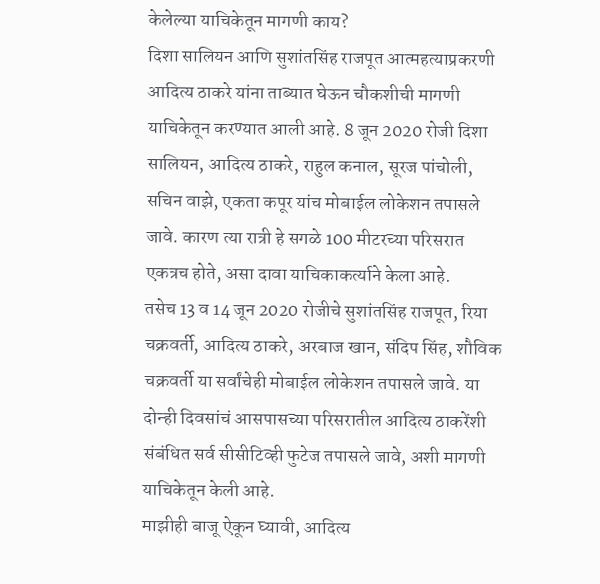केलेल्या याचिकेतून मागणी काय?
दिशा सालियन आणि सुशांतसिंह राजपूत आत्महत्याप्रकरणी आदित्य ठाकरे यांना ताब्यात घेऊन चौकशीची मागणी याचिकेतून करण्यात आली आहे. 8 जून 2020 रोजी दिशा सालियन, आदित्य ठाकरे, राहुल कनाल, सूरज पांचोली, सचिन वाझे, एकता कपूर यांच मोबाईल लोकेशन तपासले जावे. कारण त्या रात्री हे सगळे 100 मीटरच्या परिसरात एकत्रच होते, असा दावा याचिकाकर्त्याने केला आहे.
तसेच 13 व 14 जून 2020 रोजीचे सुशांतसिंह राजपूत, रिया चक्रवर्ती, आदित्य ठाकरे, अरबाज खान, संदिप सिंह, शौविक चक्रवर्ती या सर्वांचेही मोबाईल लोकेशन तपासले जावे. या दोन्ही दिवसांचं आसपासच्या परिसरातील आदित्य ठाकरेंशी संबंधित सर्व सीसीटिव्ही फुटेज तपासले जावे, अशी मागणी याचिकेतून केली आहे.
माझीही बाजू ऐकून घ्यावी, आदित्य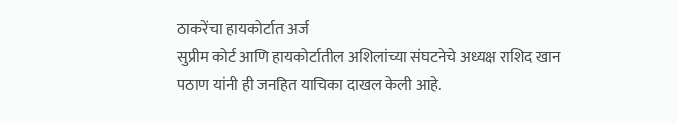ठाकरेंचा हायकोर्टात अर्ज
सुप्रीम कोर्ट आणि हायकोर्टातील अशिलांच्या संघटनेचे अध्यक्ष राशिद खान पठाण यांनी ही जनहित याचिका दाखल केली आहे.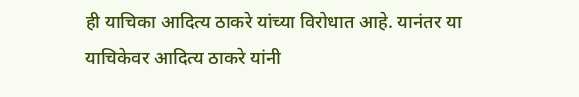ही याचिका आदित्य ठाकरे यांच्या विरोधात आहे. यानंतर या याचिकेवर आदित्य ठाकरे यांनी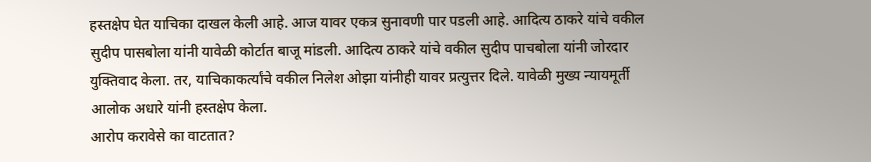हस्तक्षेप घेत याचिका दाखल केली आहे. आज यावर एकत्र सुनावणी पार पडली आहे. आदित्य ठाकरे यांचे वकील सुदीप पासबोला यांनी यावेळी कोर्टात बाजू मांडली. आदित्य ठाकरे यांचे वकील सुदीप पाचबोला यांनी जोरदार युक्तिवाद केला. तर, याचिकाकर्त्यांचे वकील निलेश ओझा यांनीही यावर प्रत्युत्तर दिले. यावेळी मुख्य न्यायमूर्ती आलोक अधारे यांनी हस्तक्षेप केला.
आरोप करावेसे का वाटतात?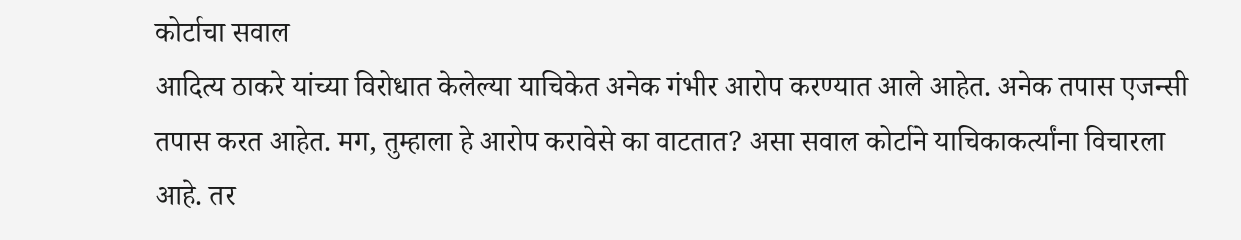कोर्टाचा सवाल
आदित्य ठाकरे यांच्या विरोधात केलेल्या याचिकेत अनेक गंभीर आरोप करण्यात आले आहेत. अनेक तपास एजन्सी तपास करत आहेत. मग, तुम्हाला हे आरोप करावेसे का वाटतात? असा सवाल कोर्टाने याचिकाकर्त्यांना विचारला आहे. तर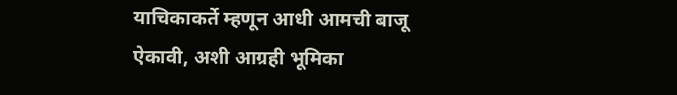याचिकाकर्ते म्हणून आधी आमची बाजू ऐकावी, अशी आग्रही भूमिका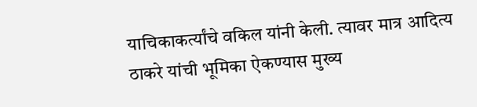याचिकाकर्त्यांचे वकिल यांनी केली. त्यावर मात्र आदित्य ठाकरे यांची भूमिका ऐकण्यास मुख्य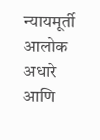न्यायमूर्ती आलोक अधारे आणि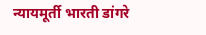न्यायमूर्ती भारती डांगरे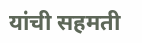यांची सहमती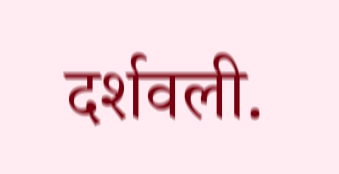दर्शवली.